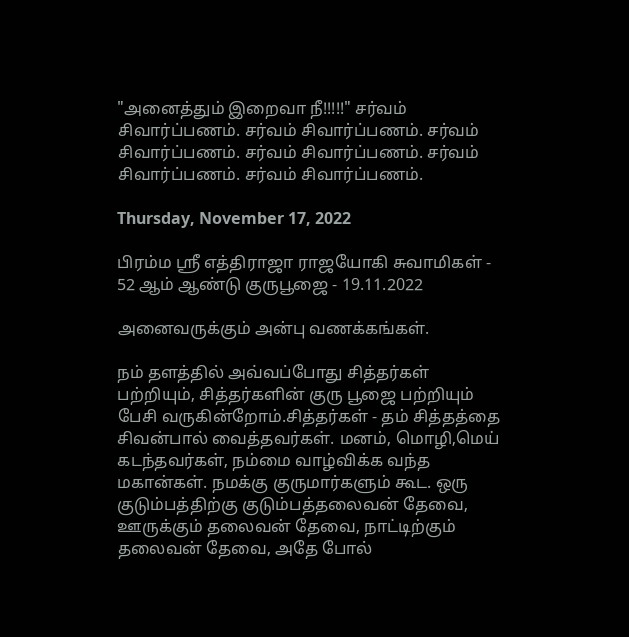"அனைத்தும் இறைவா நீ!!!!!" சர்வம் சிவார்ப்பணம். சர்வம் சிவார்ப்பணம். சர்வம் சிவார்ப்பணம். சர்வம் சிவார்ப்பணம். சர்வம் சிவார்ப்பணம். சர்வம் சிவார்ப்பணம்.

Thursday, November 17, 2022

பிரம்ம ஸ்ரீ எத்திராஜா ராஜயோகி சுவாமிகள் - 52 ஆம் ஆண்டு குருபூஜை - 19.11.2022

அனைவருக்கும் அன்பு வணக்கங்கள்.

நம் தளத்தில் அவ்வப்போது சித்தர்கள் பற்றியும், சித்தர்களின் குரு பூஜை பற்றியும் பேசி வருகின்றோம்.சித்தர்கள் - தம் சித்தத்தை சிவன்பால் வைத்தவர்கள். மனம், மொழி,மெய் கடந்தவர்கள், நம்மை வாழ்விக்க வந்த மகான்கள். நமக்கு குருமார்களும் கூட. ஒரு குடும்பத்திற்கு குடும்பத்தலைவன் தேவை, ஊருக்கும் தலைவன் தேவை, நாட்டிற்கும் தலைவன் தேவை, அதே போல்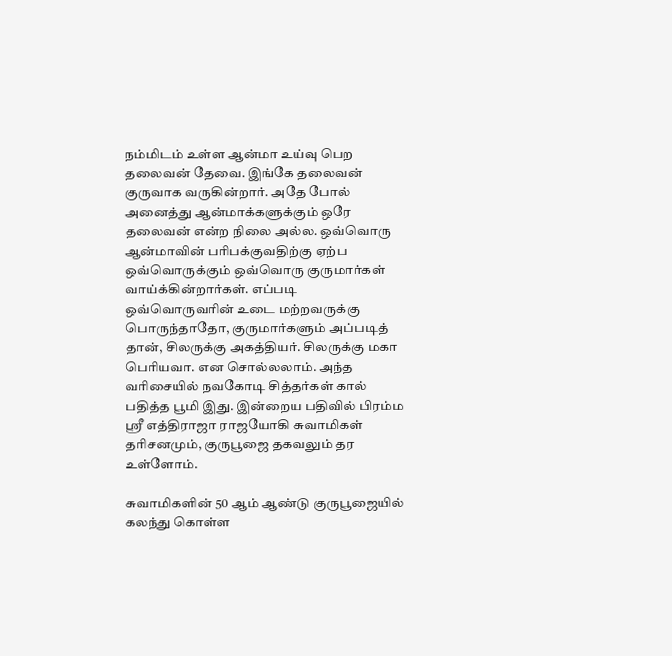நம்மிடம் உள்ள ஆன்மா உய்வு பெற தலைவன் தேவை. இங்கே தலைவன் குருவாக வருகின்றார். அதே போல் அனைத்து ஆன்மாக்களுக்கும் ஒரே தலைவன் என்ற நிலை அல்ல. ஒவ்வொரு ஆன்மாவின் பரிபக்குவதிற்கு ஏற்ப ஒவ்வொருக்கும் ஒவ்வொரு குருமார்கள் வாய்க்கின்றார்கள். எப்படி ஒவ்வொருவரின் உடை மற்றவருக்கு பொருந்தாதோ, குருமார்களும் அப்படித் தான், சிலருக்கு அகத்தியர். சிலருக்கு மகா பெரியவா. என சொல்லலாம். அந்த வரிசையில் நவகோடி சித்தர்கள் கால் பதித்த பூமி இது. இன்றைய பதிவில் பிரம்ம ஸ்ரீ எத்திராஜா ராஜயோகி சுவாமிகள் தரிசனமும், குருபூஜை தகவலும் தர உள்ளோம்.

சுவாமிகளின் 50 ஆம் ஆண்டு குருபூஜையில் கலந்து கொள்ள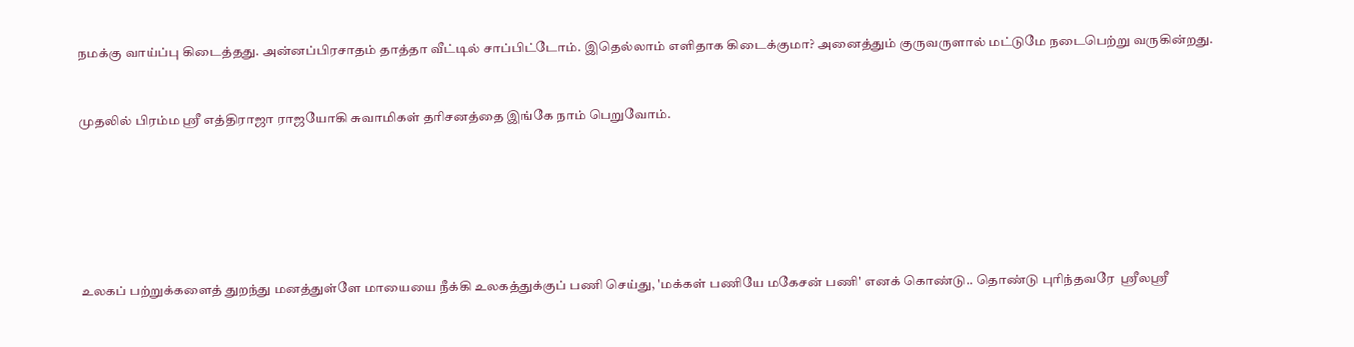நமக்கு வாய்ப்பு கிடைத்தது. அன்னப்பிரசாதம் தாத்தா வீட்டில் சாப்பிட்டோம். இதெல்லாம் எளிதாக கிடைக்குமா? அனைத்தும் குருவருளால் மட்டுமே நடைபெற்று வருகின்றது.



முதலில் பிரம்ம ஸ்ரீ எத்திராஜா ராஜயோகி சுவாமிகள் தரிசனத்தை இங்கே நாம் பெறுவோம்.









உலகப் பற்றுக்களைத் துறந்து மனத்துள்ளே மாயையை நீக்கி உலகத்துக்குப் பணி செய்து, 'மக்கள் பணியே மகேசன் பணி' எனக் கொண்டு.. தொண்டு புரிந்தவரே  ஸ்ரீலஸ்ரீ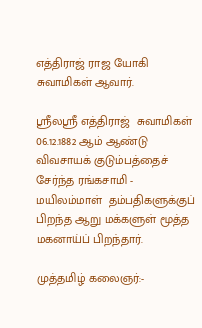எத்திராஜ் ராஜ யோகி சுவாமிகள் ஆவார்.

ஸ்ரீலஸ்ரீ எத்திராஜ்  சுவாமிகள் 06.12.1882 ஆம் ஆண்டு  விவசாயக் குடும்பத்தைச் சேர்ந்த ரங்கசாமி - மயிலம்மாள்  தம்பதிகளுக்குப் பிறந்த ஆறு மக்களுள் மூத்த மகனாய்ப் பிறந்தார்.

முத்தமிழ் கலைஞர்:-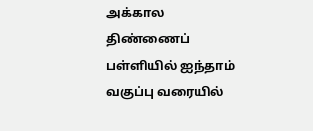அக்கால திண்ணைப் பள்ளியில் ஐந்தாம் வகுப்பு வரையில்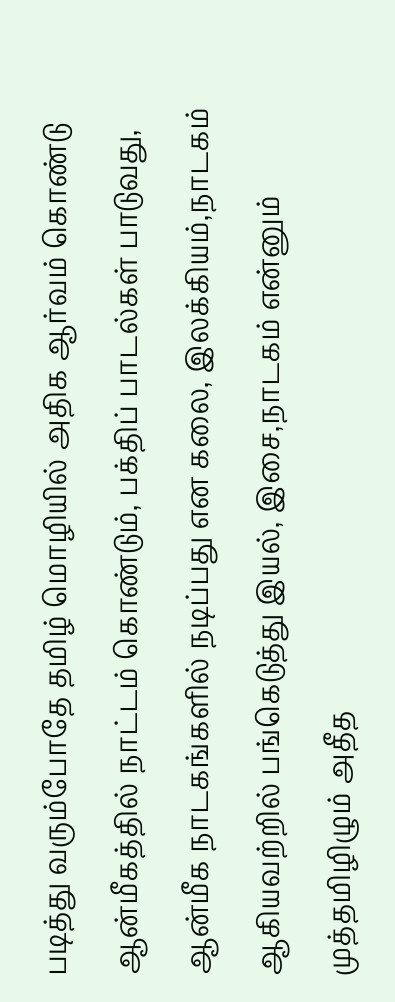படித்து வரும்போதே தமிழ் மொழியில் அதிக ஆர்வம் கொண்டு  ஆன்மீகத்தில் நாட்டம் கொண்டும், பக்திப் பாடல்கள் பாடுவது, ஆன்மீக நாடகங்களில் நடிப்பது என கலை, இலக்கியம்,நாடகம் ஆகியவற்றில் பங்கெடுத்து இயல், இசை,நாடகம் என்னும் முத்தமிழிழும் அதீத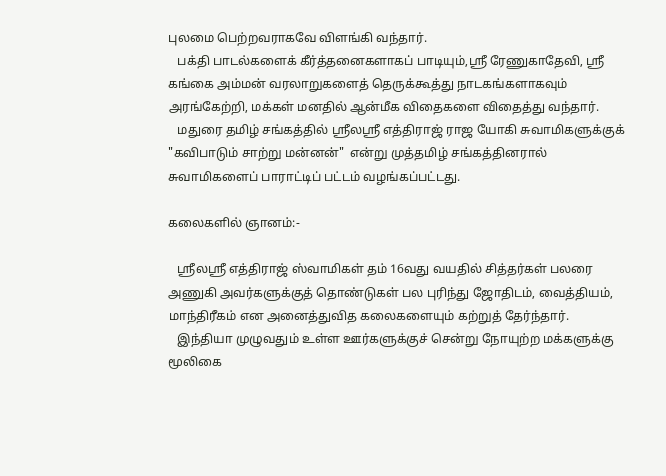புலமை பெற்றவராகவே விளங்கி வந்தார்.
   பக்தி பாடல்களைக் கீர்த்தனைகளாகப் பாடியும்,ஸ்ரீ ரேணுகாதேவி, ஸ்ரீ கங்கை அம்மன் வரலாறுகளைத் தெருக்கூத்து நாடகங்களாகவும் அரங்கேற்றி, மக்கள் மனதில் ஆன்மீக விதைகளை விதைத்து வந்தார்.
   மதுரை தமிழ் சங்கத்தில் ஸ்ரீலஸ்ரீ எத்திராஜ் ராஜ யோகி சுவாமிகளுக்குக் "கவிபாடும் சாற்று மன்னன்"  என்று முத்தமிழ் சங்கத்தினரால் சுவாமிகளைப் பாராட்டிப் பட்டம் வழங்கப்பட்டது.

கலைகளில் ஞானம்:-

   ஸ்ரீலஸ்ரீ எத்திராஜ் ஸ்வாமிகள் தம் 16வது வயதில் சித்தர்கள் பலரை அணுகி அவர்களுக்குத் தொண்டுகள் பல புரிந்து ஜோதிடம், வைத்தியம், மாந்திரீகம் என அனைத்துவித கலைகளையும் கற்றுத் தேர்ந்தார்.
   இந்தியா முழுவதும் உள்ள ஊர்களுக்குச் சென்று நோயுற்ற மக்களுக்கு மூலிகை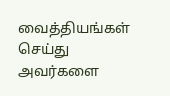வைத்தியங்கள் செய்து அவர்களை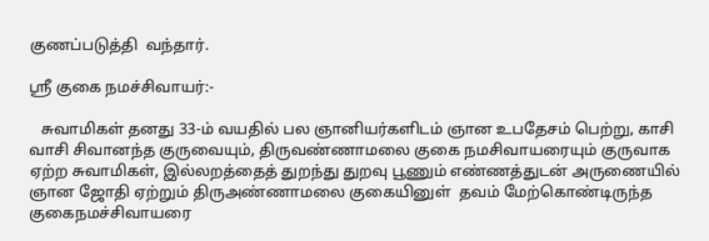குணப்படுத்தி  வந்தார்.

ஸ்ரீ குகை நமச்சிவாயர்:-

   சுவாமிகள் தனது 33-ம் வயதில் பல ஞானியர்களிடம் ஞான உபதேசம் பெற்று, காசி வாசி சிவானந்த குருவையும், திருவண்ணாமலை குகை நமசிவாயரையும் குருவாக ஏற்ற சுவாமிகள், இல்லறத்தைத் துறந்து துறவு பூணும் எண்ணத்துடன் அருணையில் ஞான ஜோதி ஏற்றும் திருஅண்ணாமலை குகையினுள்  தவம் மேற்கொண்டிருந்த  குகைநமச்சிவாயரை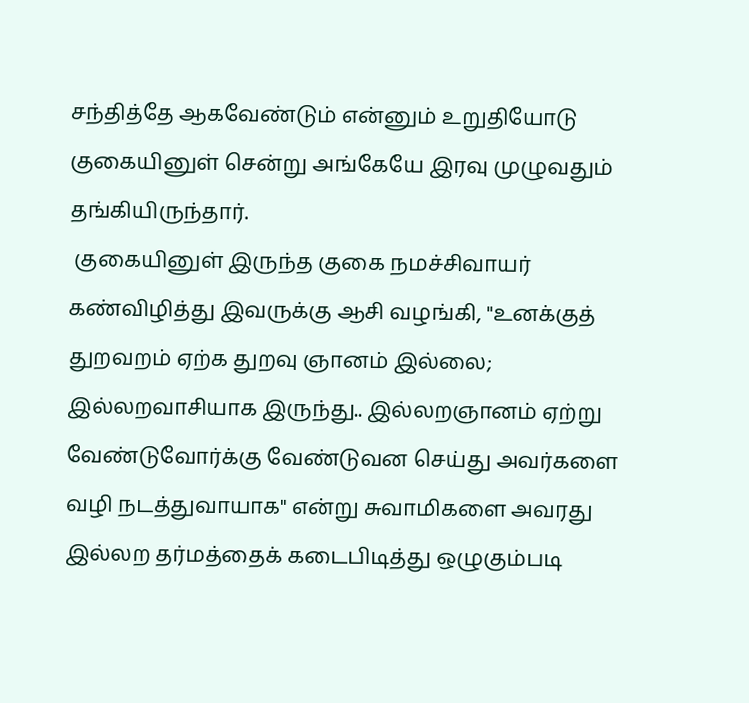சந்தித்தே ஆகவேண்டும் என்னும் உறுதியோடு குகையினுள் சென்று அங்கேயே இரவு முழுவதும் தங்கியிருந்தார்.
 குகையினுள் இருந்த குகை நமச்சிவாயர் கண்விழித்து இவருக்கு ஆசி வழங்கி, "உனக்குத் துறவறம் ஏற்க துறவு ஞானம் இல்லை;  இல்லறவாசியாக இருந்து.. இல்லறஞானம் ஏற்று வேண்டுவோர்க்கு வேண்டுவன செய்து அவர்களை வழி நடத்துவாயாக" என்று சுவாமிகளை அவரது இல்லற தர்மத்தைக் கடைபிடித்து ஒழுகும்படி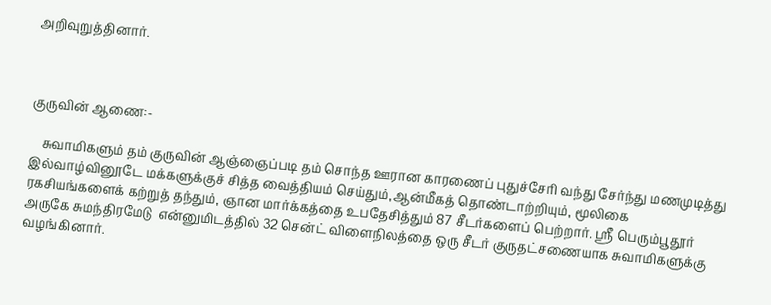அறிவுறுத்தினார்.



குருவின் ஆணை:-

    சுவாமிகளும் தம் குருவின் ஆஞ்ஞைப்படி தம் சொந்த ஊரான காரணைப் புதுச்சேரி வந்து சேர்ந்து மணமுடித்து இல்வாழ்வினூடே மக்களுக்குச் சித்த வைத்தியம் செய்தும்,ஆன்மீகத் தொண்டாற்றியும், மூலிகை ரகசியங்களைக் கற்றுத் தந்தும், ஞான மார்க்கத்தை உபதேசித்தும் 87 சீடர்களைப் பெற்றார். ஸ்ரீ பெரும்பூதூர் அருகே சுமந்திரமேடு  என்னுமிடத்தில் 32 சென்ட் விளைநிலத்தை ஒரு சீடர் குருதட்சணையாக சுவாமிகளுக்கு வழங்கினார்.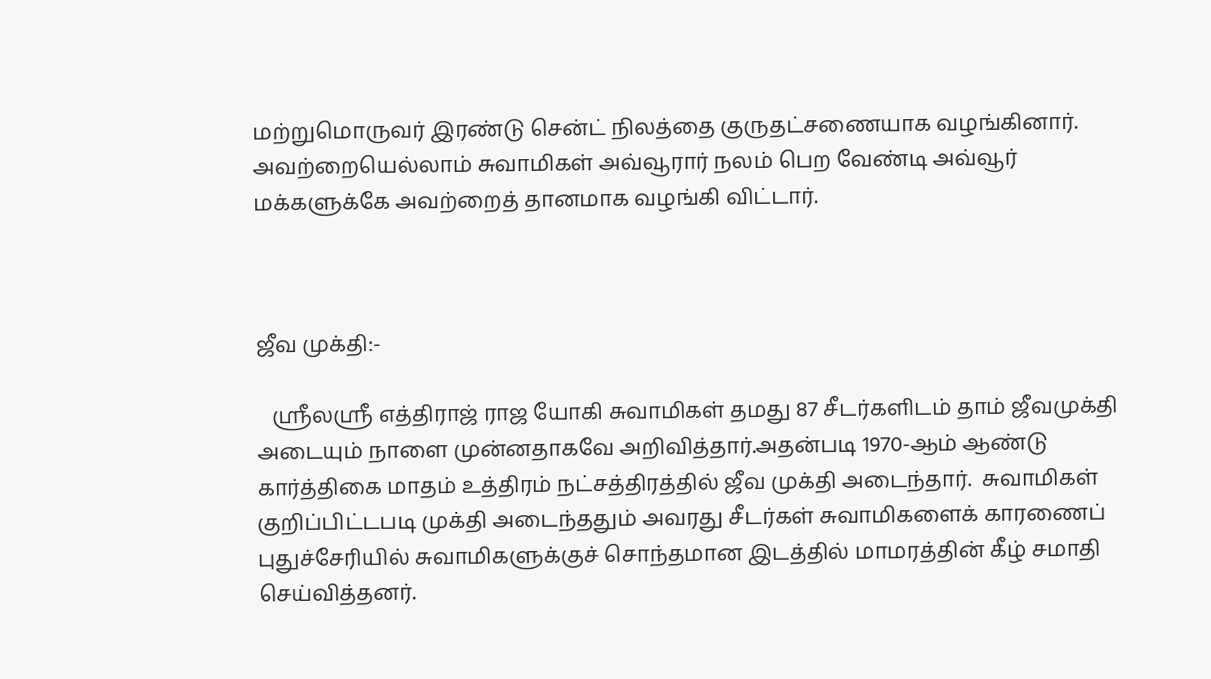மற்றுமொருவர் இரண்டு சென்ட் நிலத்தை குருதட்சணையாக வழங்கினார். அவற்றையெல்லாம் சுவாமிகள் அவ்வூரார் நலம் பெற வேண்டி அவ்வூர் மக்களுக்கே அவற்றைத் தானமாக வழங்கி விட்டார்.



ஜீவ முக்தி:-

   ஸ்ரீலஸ்ரீ எத்திராஜ் ராஜ யோகி சுவாமிகள் தமது 87 சீடர்களிடம் தாம் ஜீவமுக்தி அடையும் நாளை முன்னதாகவே அறிவித்தார்.அதன்படி 1970-ஆம் ஆண்டு கார்த்திகை மாதம் உத்திரம் நட்சத்திரத்தில் ஜீவ முக்தி அடைந்தார்.  சுவாமிகள் குறிப்பிட்டபடி முக்தி அடைந்ததும் அவரது சீடர்கள் சுவாமிகளைக் காரணைப் புதுச்சேரியில் சுவாமிகளுக்குச் சொந்தமான இடத்தில் மாமரத்தின் கீழ் சமாதி செய்வித்தனர்.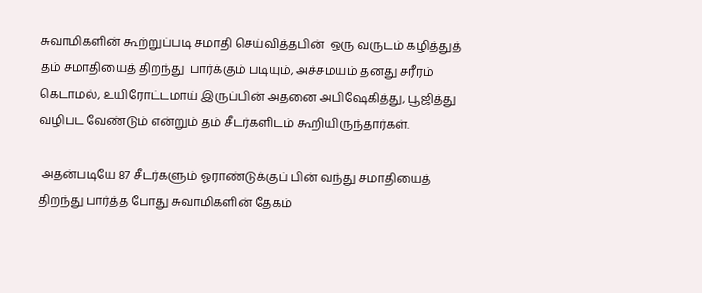சுவாமிகளின் கூற்றுப்படி சமாதி செய்வித்தபின்  ஒரு வருடம் கழித்துத் தம் சமாதியைத் திறந்து  பார்க்கும் படியும், அச்சமயம் தனது சரீரம் கெடாமல், உயிரோட்டமாய் இருப்பின் அதனை அபிஷேகித்து, பூஜித்து வழிபட வேண்டும் என்றும் தம் சீடர்களிடம் கூறியிருந்தார்கள்.

 அதன்படியே 87 சீடர்களும் ஓராண்டுக்குப் பின் வந்து சமாதியைத் திறந்து பார்த்த போது சுவாமிகளின் தேகம்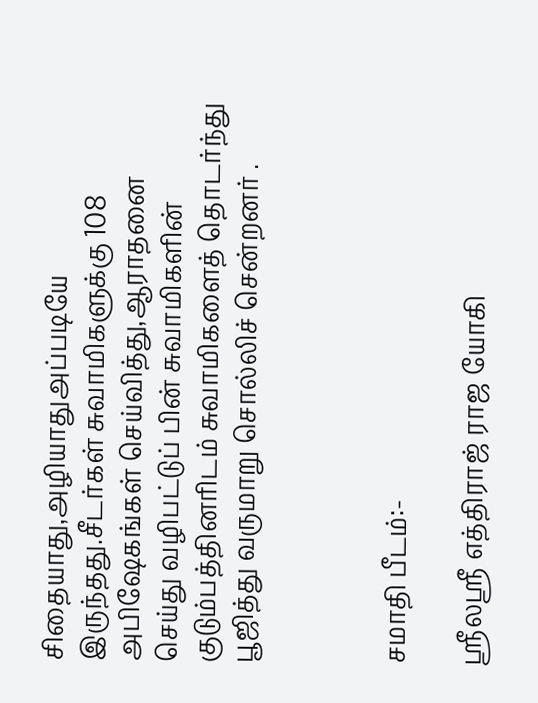சிதையாது,அழியாதுஅப்படியே இருந்தது.சீடர்கள் சுவாமிகளுக்கு 108 அபிஷேகங்கள் செய்வித்து,ஆராதனை செய்து வழிபட்டுப் பின் சுவாமிகளின் குடும்பத்தினரிடம் சுவாமிகளைத் தொடர்ந்து பூஜித்து வருமாறு சொல்லிச் சென்றனர் .



சமாதி பீடம்:-

ஸ்ரீலஸ்ரீ எத்திராஜ் ராஜ யோகி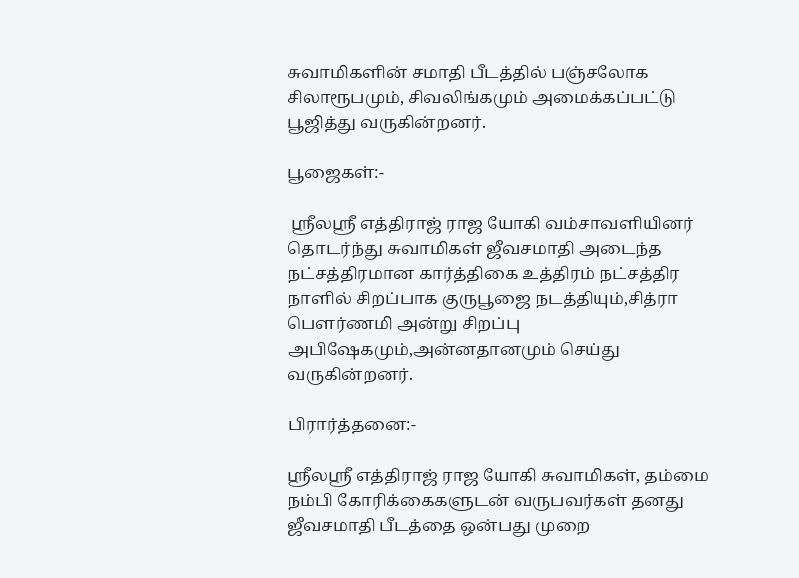சுவாமிகளின் சமாதி பீடத்தில் பஞ்சலோக சிலாரூபமும், சிவலிங்கமும் அமைக்கப்பட்டு பூஜித்து வருகின்றனர்.

பூஜைகள்:-

 ஸ்ரீலஸ்ரீ எத்திராஜ் ராஜ யோகி வம்சாவளியினர் தொடர்ந்து சுவாமிகள் ஜீவசமாதி அடைந்த நட்சத்திரமான கார்த்திகை உத்திரம் நட்சத்திர நாளில் சிறப்பாக குருபூஜை நடத்தியும்,சித்ரா பௌர்ணமி அன்று சிறப்பு அபிஷேகமும்,அன்னதானமும் செய்து வருகின்றனர்.

பிரார்த்தனை:-

ஸ்ரீலஸ்ரீ எத்திராஜ் ராஜ யோகி சுவாமிகள், தம்மை நம்பி கோரிக்கைகளுடன் வருபவர்கள் தனது ஜீவசமாதி பீடத்தை ஒன்பது முறை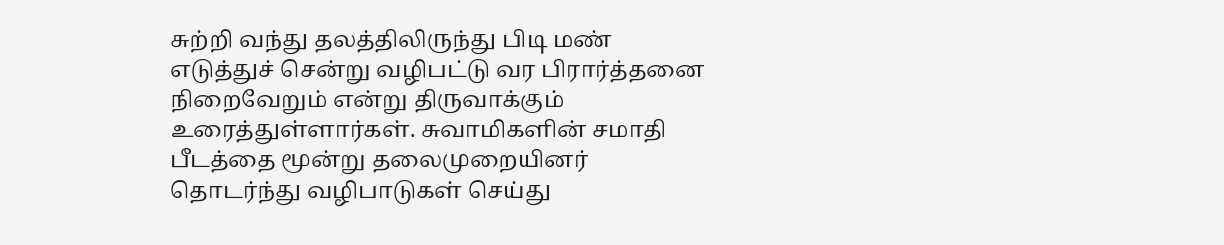சுற்றி வந்து தலத்திலிருந்து பிடி மண் எடுத்துச் சென்று வழிபட்டு வர பிரார்த்தனை நிறைவேறும் என்று திருவாக்கும் உரைத்துள்ளார்கள். சுவாமிகளின் சமாதி பீடத்தை மூன்று தலைமுறையினர் தொடர்ந்து வழிபாடுகள் செய்து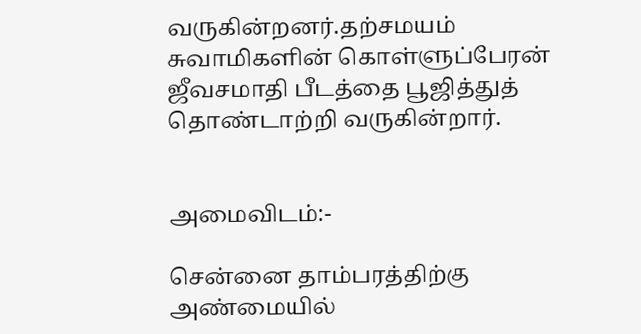வருகின்றனர்.தற்சமயம் சுவாமிகளின் கொள்ளுப்பேரன் ஜீவசமாதி பீடத்தை பூஜித்துத் தொண்டாற்றி வருகின்றார்.


அமைவிடம்:-

சென்னை தாம்பரத்திற்கு அண்மையில்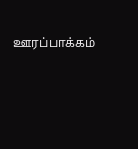ஊரப்பாக்கம்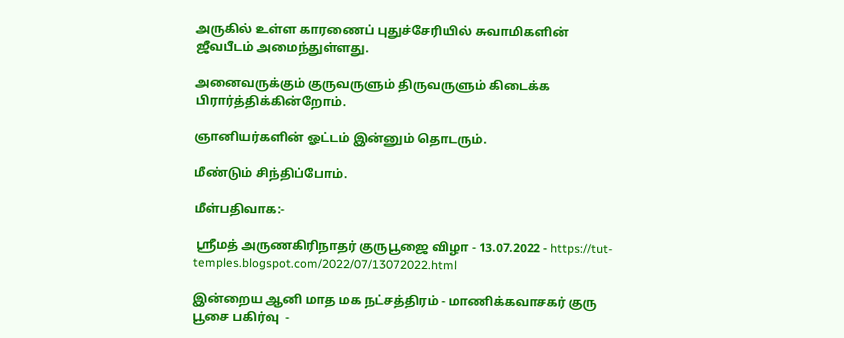அருகில் உள்ள காரணைப் புதுச்சேரியில் சுவாமிகளின் ஜீவபீடம் அமைந்துள்ளது.

அனைவருக்கும் குருவருளும் திருவருளும் கிடைக்க பிரார்த்திக்கின்றோம்.

ஞானியர்களின் ஓட்டம் இன்னும் தொடரும்.

மீண்டும் சிந்திப்போம்.

மீள்பதிவாக:-

 ஸ்ரீமத் அருணகிரிநாதர் குருபூஜை விழா - 13.07.2022 - https://tut-temples.blogspot.com/2022/07/13072022.html

இன்றைய ஆனி மாத மக நட்சத்திரம் - மாணிக்கவாசகர் குரு பூசை பகிர்வு  -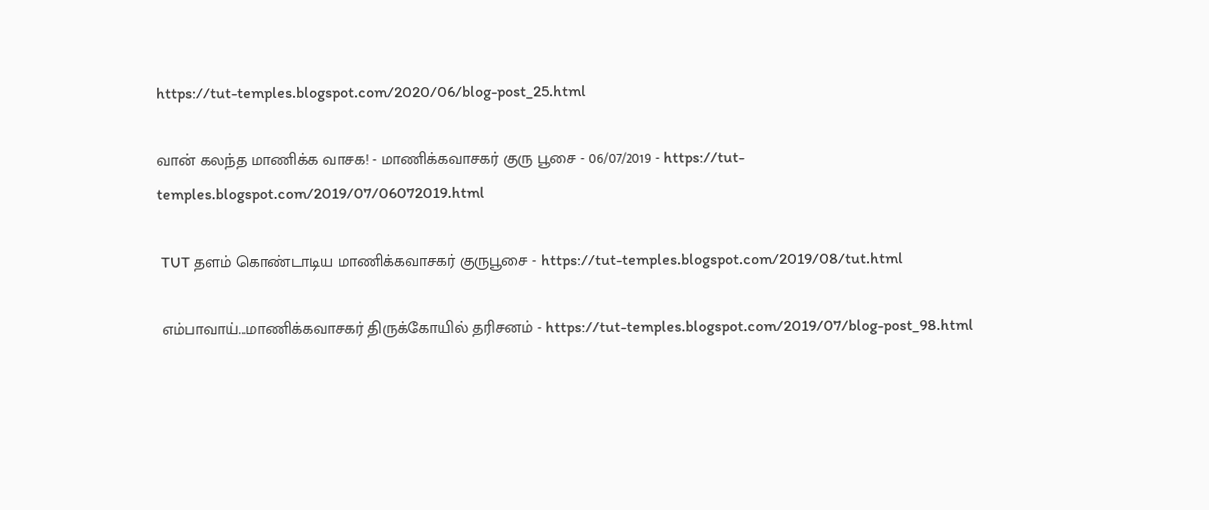https://tut-temples.blogspot.com/2020/06/blog-post_25.html

வான் கலந்த மாணிக்க வாசக! - மாணிக்கவாசகர் குரு பூசை - 06/07/2019 - https://tut-temples.blogspot.com/2019/07/06072019.html

 TUT தளம் கொண்டாடிய மாணிக்கவாசகர் குருபூசை - https://tut-temples.blogspot.com/2019/08/tut.html

 எம்பாவாய்...மாணிக்கவாசகர் திருக்கோயில் தரிசனம் - https://tut-temples.blogspot.com/2019/07/blog-post_98.html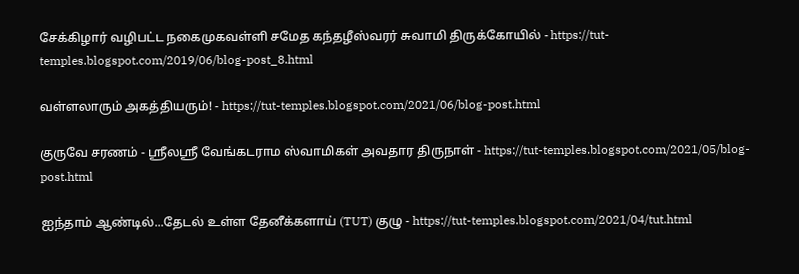சேக்கிழார் வழிபட்ட நகைமுகவள்ளி சமேத கந்தழீஸ்வரர் சுவாமி திருக்கோயில் - https://tut-temples.blogspot.com/2019/06/blog-post_8.html

வள்ளலாரும் அகத்தியரும்! - https://tut-temples.blogspot.com/2021/06/blog-post.html

குருவே சரணம் - ஸ்ரீலஸ்ரீ வேங்கடராம ஸ்வாமிகள் அவதார திருநாள் - https://tut-temples.blogspot.com/2021/05/blog-post.html

ஐந்தாம் ஆண்டில்...தேடல் உள்ள தேனீக்களாய் (TUT) குழு - https://tut-temples.blogspot.com/2021/04/tut.html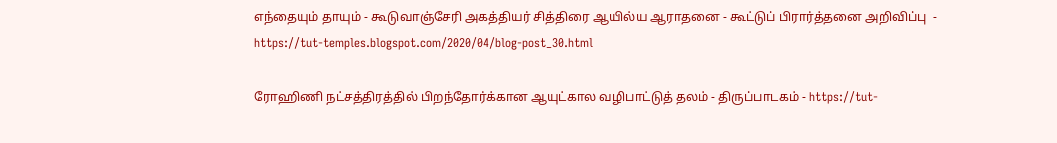எந்தையும் தாயும் - கூடுவாஞ்சேரி அகத்தியர் சித்திரை ஆயில்ய ஆராதனை - கூட்டுப் பிரார்த்தனை அறிவிப்பு  - https://tut-temples.blogspot.com/2020/04/blog-post_30.html

ரோஹிணி நட்சத்திரத்தில் பிறந்தோர்க்கான ஆயுட்கால வழிபாட்டுத் தலம் - திருப்பாடகம் - https://tut-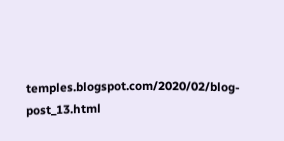temples.blogspot.com/2020/02/blog-post_13.html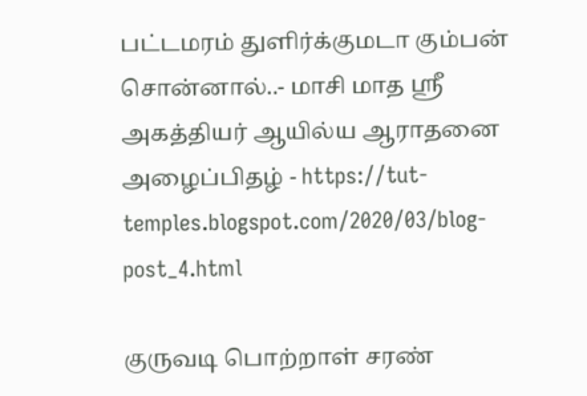பட்டமரம் துளிர்க்குமடா கும்பன் சொன்னால்..- மாசி மாத ஸ்ரீ அகத்தியர் ஆயில்ய ஆராதனை அழைப்பிதழ் - https://tut-temples.blogspot.com/2020/03/blog-post_4.html

குருவடி பொற்றாள் சரண்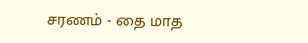சரணம் - தை மாத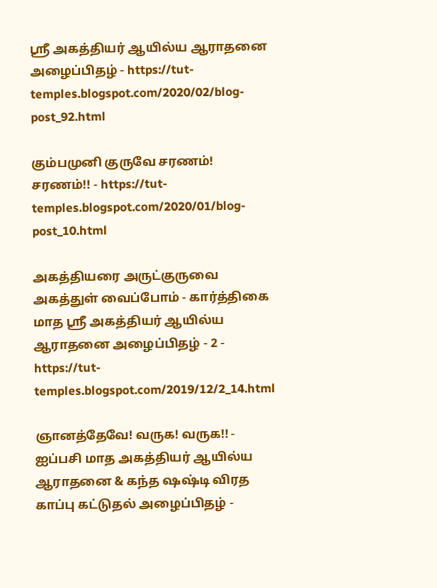ஸ்ரீ அகத்தியர் ஆயில்ய ஆராதனை அழைப்பிதழ் - https://tut-temples.blogspot.com/2020/02/blog-post_92.html

கும்பமுனி குருவே சரணம்! சரணம்!! - https://tut-temples.blogspot.com/2020/01/blog-post_10.html

அகத்தியரை அருட்குருவை அகத்துள் வைப்போம் - கார்த்திகை மாத ஸ்ரீ அகத்தியர் ஆயில்ய ஆராதனை அழைப்பிதழ் - 2 - https://tut-temples.blogspot.com/2019/12/2_14.html

ஞானத்தேவே! வருக! வருக!! - ஐப்பசி மாத அகத்தியர் ஆயில்ய ஆராதனை & கந்த ஷஷ்டி விரத காப்பு கட்டுதல் அழைப்பிதழ் -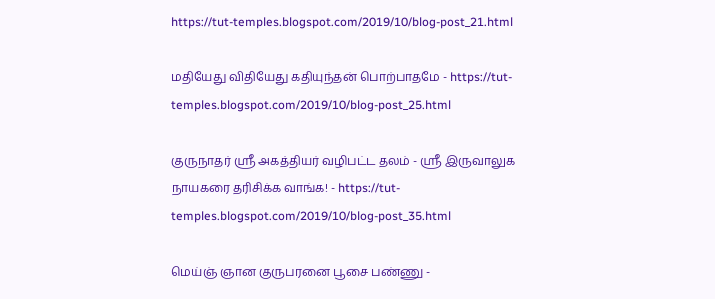https://tut-temples.blogspot.com/2019/10/blog-post_21.html

மதியேது விதியேது கதியுந்தன் பொற்பாதமே - https://tut-temples.blogspot.com/2019/10/blog-post_25.html

குருநாதர் ஸ்ரீ அகத்தியர் வழிபட்ட தலம் - ஸ்ரீ இருவாலுக நாயகரை தரிசிக்க வாங்க! - https://tut-temples.blogspot.com/2019/10/blog-post_35.html

மெய்ஞ் ஞான குருபரனை பூசை பண்ணு -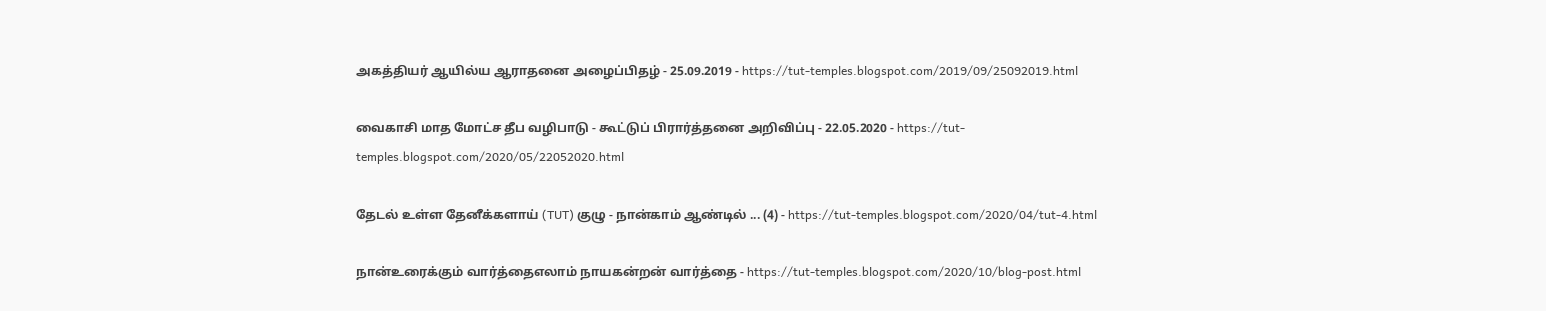அகத்தியர் ஆயில்ய ஆராதனை அழைப்பிதழ் - 25.09.2019 - https://tut-temples.blogspot.com/2019/09/25092019.html

வைகாசி மாத மோட்ச தீப வழிபாடு - கூட்டுப் பிரார்த்தனை அறிவிப்பு - 22.05.2020 - https://tut-temples.blogspot.com/2020/05/22052020.html

தேடல் உள்ள தேனீக்களாய் (TUT) குழு - நான்காம் ஆண்டில் ... (4) - https://tut-temples.blogspot.com/2020/04/tut-4.html

நான்உரைக்கும் வார்த்தைஎலாம் நாயகன்றன் வார்த்தை - https://tut-temples.blogspot.com/2020/10/blog-post.html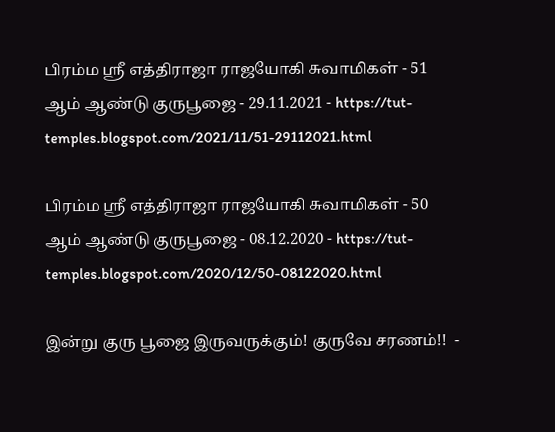பிரம்ம ஸ்ரீ எத்திராஜா ராஜயோகி சுவாமிகள் - 51 ஆம் ஆண்டு குருபூஜை - 29.11.2021 - https://tut-temples.blogspot.com/2021/11/51-29112021.html

பிரம்ம ஸ்ரீ எத்திராஜா ராஜயோகி சுவாமிகள் - 50 ஆம் ஆண்டு குருபூஜை - 08.12.2020 - https://tut-temples.blogspot.com/2020/12/50-08122020.html

இன்று குரு பூஜை இருவருக்கும்! குருவே சரணம்!!  -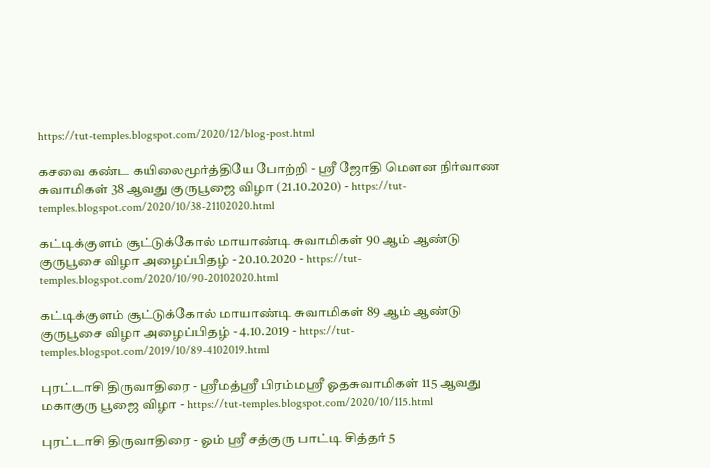https://tut-temples.blogspot.com/2020/12/blog-post.html

கசவை கண்ட கயிலைமூர்த்தியே போற்றி - ஸ்ரீ ஜோதி மௌன நிர்வாண சுவாமிகள் 38 ஆவது குருபூஜை விழா (21.10.2020) - https://tut-temples.blogspot.com/2020/10/38-21102020.html

கட்டிக்குளம் சூட்டுக்கோல் மாயாண்டி சுவாமிகள் 90 ஆம் ஆண்டு குருபூசை விழா அழைப்பிதழ் - 20.10.2020 - https://tut-temples.blogspot.com/2020/10/90-20102020.html

கட்டிக்குளம் சூட்டுக்கோல் மாயாண்டி சுவாமிகள் 89 ஆம் ஆண்டு குருபூசை விழா அழைப்பிதழ் - 4.10.2019 - https://tut-temples.blogspot.com/2019/10/89-4102019.html

புரட்டாசி திருவாதிரை - ஸ்ரீமத்ஸ்ரீ பிரம்மஸ்ரீ ஓதசுவாமிகள் 115 ஆவது மகாகுரு பூஜை விழா - https://tut-temples.blogspot.com/2020/10/115.html

புரட்டாசி திருவாதிரை - ஓம் ஸ்ரீ சத்குரு பாட்டி சித்தர் 5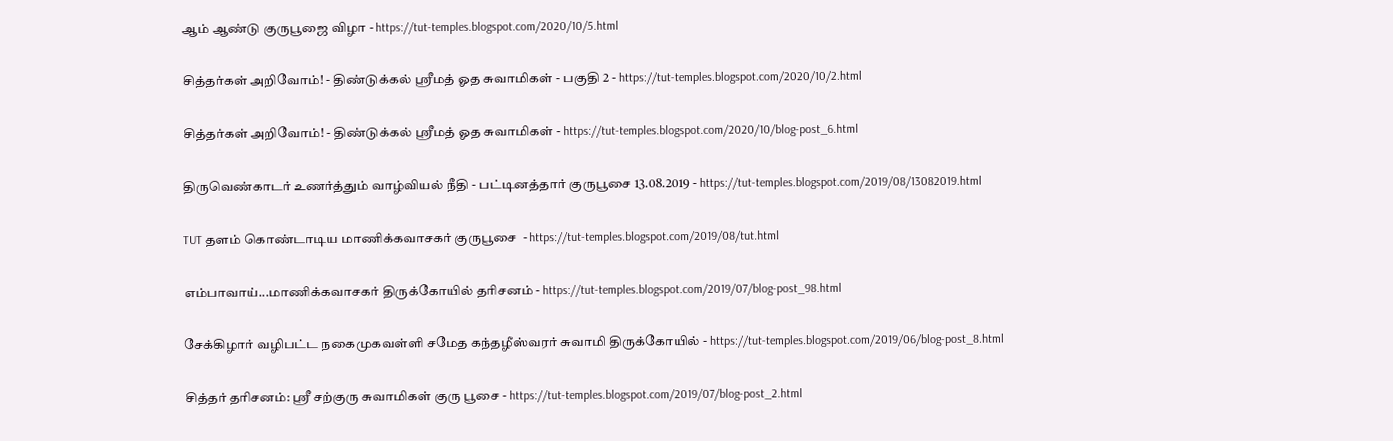ஆம் ஆண்டு குருபூஜை விழா - https://tut-temples.blogspot.com/2020/10/5.html

சித்தர்கள் அறிவோம்! - திண்டுக்கல் ஸ்ரீமத் ஓத சுவாமிகள் - பகுதி 2 - https://tut-temples.blogspot.com/2020/10/2.html

சித்தர்கள் அறிவோம்! - திண்டுக்கல் ஸ்ரீமத் ஓத சுவாமிகள் - https://tut-temples.blogspot.com/2020/10/blog-post_6.html

திருவெண்காடர் உணர்த்தும் வாழ்வியல் நீதி - பட்டினத்தார் குருபூசை 13.08.2019 - https://tut-temples.blogspot.com/2019/08/13082019.html

TUT தளம் கொண்டாடிய மாணிக்கவாசகர் குருபூசை  - https://tut-temples.blogspot.com/2019/08/tut.html

எம்பாவாய்...மாணிக்கவாசகர் திருக்கோயில் தரிசனம் - https://tut-temples.blogspot.com/2019/07/blog-post_98.html

சேக்கிழார் வழிபட்ட நகைமுகவள்ளி சமேத கந்தழீஸ்வரர் சுவாமி திருக்கோயில் - https://tut-temples.blogspot.com/2019/06/blog-post_8.html

சித்தர் தரிசனம்: ஸ்ரீ சற்குரு சுவாமிகள் குரு பூசை - https://tut-temples.blogspot.com/2019/07/blog-post_2.html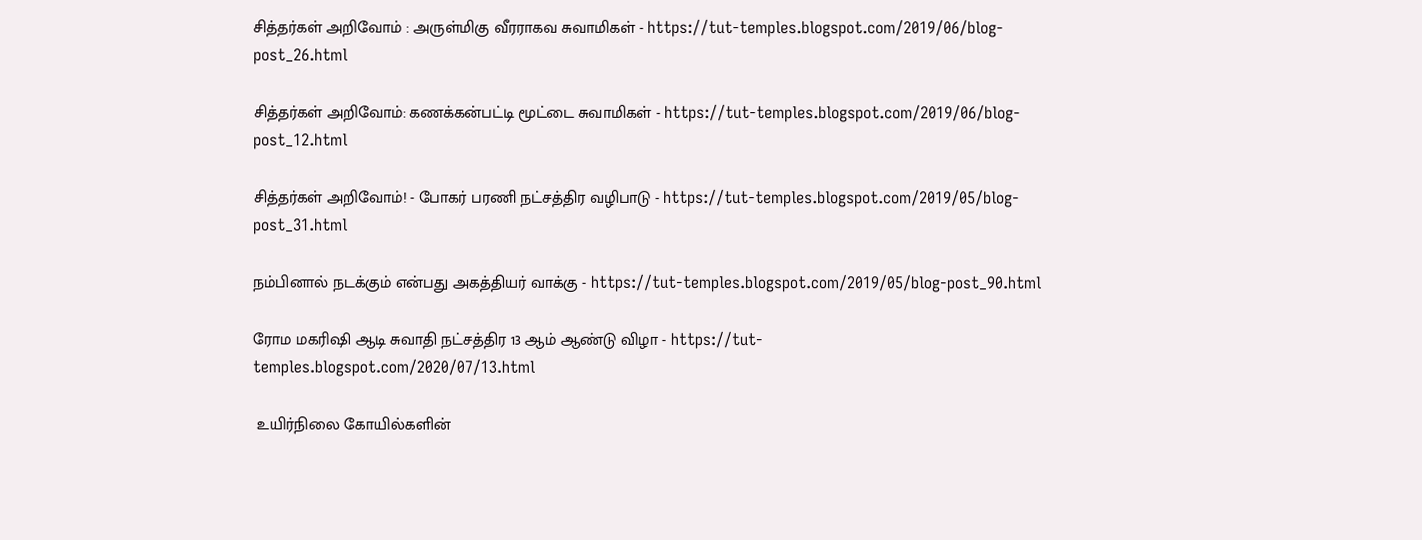சித்தர்கள் அறிவோம் : அருள்மிகு வீரராகவ சுவாமிகள் - https://tut-temples.blogspot.com/2019/06/blog-post_26.html

சித்தர்கள் அறிவோம்: கணக்கன்பட்டி மூட்டை சுவாமிகள் - https://tut-temples.blogspot.com/2019/06/blog-post_12.html

சித்தர்கள் அறிவோம்! - போகர் பரணி நட்சத்திர வழிபாடு - https://tut-temples.blogspot.com/2019/05/blog-post_31.html

நம்பினால் நடக்கும் என்பது அகத்தியர் வாக்கு - https://tut-temples.blogspot.com/2019/05/blog-post_90.html

ரோம மகரிஷி ஆடி சுவாதி நட்சத்திர 13 ஆம் ஆண்டு விழா - https://tut-temples.blogspot.com/2020/07/13.html

 உயிர்நிலை கோயில்களின்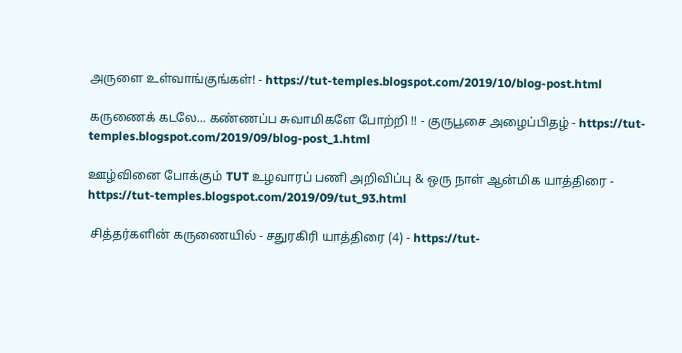அருளை உள்வாங்குங்கள்! - https://tut-temples.blogspot.com/2019/10/blog-post.html

கருணைக் கடலே... கண்ணப்ப சுவாமிகளே போற்றி !! - குருபூசை அழைப்பிதழ் - https://tut-temples.blogspot.com/2019/09/blog-post_1.html

ஊழ்வினை போக்கும் TUT உழவாரப் பணி அறிவிப்பு & ஒரு நாள் ஆன்மிக யாத்திரை - https://tut-temples.blogspot.com/2019/09/tut_93.html

 சித்தர்களின் கருணையில் - சதுரகிரி யாத்திரை (4) - https://tut-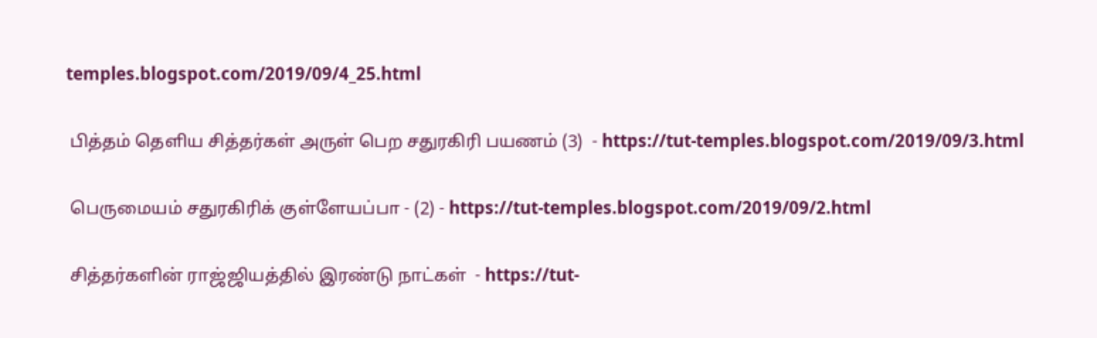temples.blogspot.com/2019/09/4_25.html

 பித்தம் தெளிய சித்தர்கள் அருள் பெற சதுரகிரி பயணம் (3)  - https://tut-temples.blogspot.com/2019/09/3.html

 பெருமையம் சதுரகிரிக் குள்ளேயப்பா - (2) - https://tut-temples.blogspot.com/2019/09/2.html

 சித்தர்களின் ராஜ்ஜியத்தில் இரண்டு நாட்கள்  - https://tut-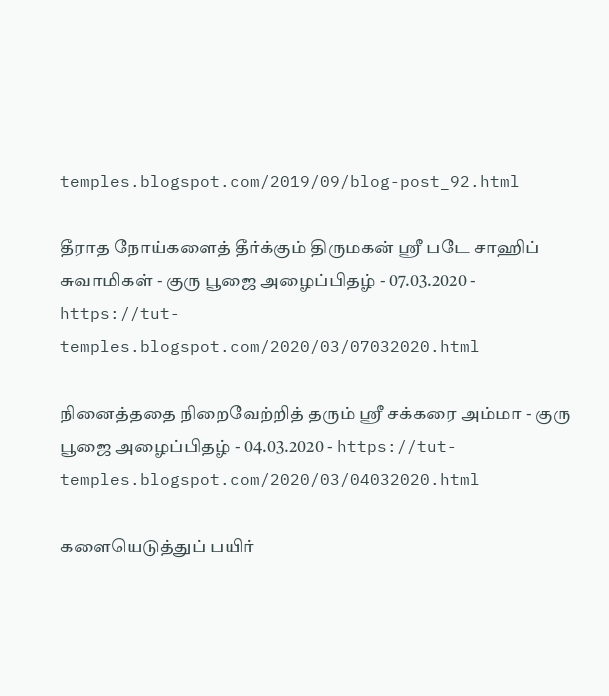temples.blogspot.com/2019/09/blog-post_92.html

தீராத நோய்களைத் தீர்க்கும் திருமகன் ஸ்ரீ படே சாஹிப் சுவாமிகள் - குரு பூஜை அழைப்பிதழ் - 07.03.2020 - https://tut-temples.blogspot.com/2020/03/07032020.html

நினைத்ததை நிறைவேற்றித் தரும் ஸ்ரீ சக்கரை அம்மா - குரு பூஜை அழைப்பிதழ் - 04.03.2020 - https://tut-temples.blogspot.com/2020/03/04032020.html

களையெடுத்துப் பயிர்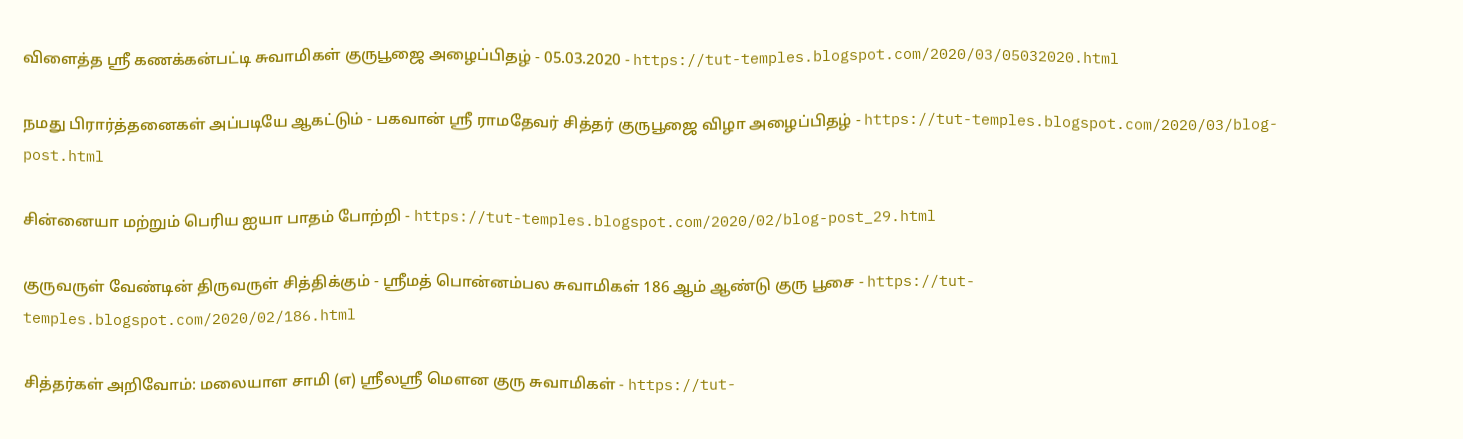விளைத்த ஸ்ரீ கணக்கன்பட்டி சுவாமிகள் குருபூஜை அழைப்பிதழ் - 05.03.2020 - https://tut-temples.blogspot.com/2020/03/05032020.html

நமது பிரார்த்தனைகள் அப்படியே ஆகட்டும் - பகவான் ஸ்ரீ ராமதேவர் சித்தர் குருபூஜை விழா அழைப்பிதழ் - https://tut-temples.blogspot.com/2020/03/blog-post.html

சின்னையா மற்றும் பெரிய ஐயா பாதம் போற்றி - https://tut-temples.blogspot.com/2020/02/blog-post_29.html

குருவருள் வேண்டின் திருவருள் சித்திக்கும் - ஸ்ரீமத் பொன்னம்பல சுவாமிகள் 186 ஆம் ஆண்டு குரு பூசை - https://tut-temples.blogspot.com/2020/02/186.html

சித்தர்கள் அறிவோம்: மலையாள சாமி (எ) ஸ்ரீலஸ்ரீ மௌன குரு சுவாமிகள் - https://tut-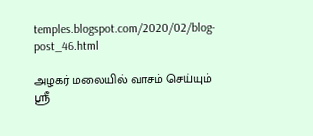temples.blogspot.com/2020/02/blog-post_46.html

அழகர் மலையில் வாசம் செய்யும் ஸ்ரீ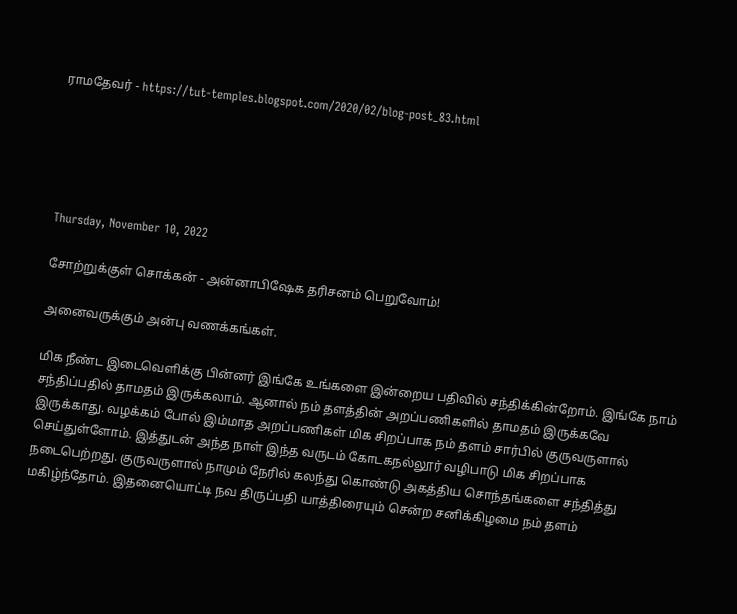ராமதேவர் - https://tut-temples.blogspot.com/2020/02/blog-post_83.html





Thursday, November 10, 2022

சோற்றுக்குள் சொக்கன் - அன்னாபிஷேக தரிசனம் பெறுவோம்!

அனைவருக்கும் அன்பு வணக்கங்கள்.

மிக நீண்ட இடைவெளிக்கு பின்னர் இங்கே உங்களை இன்றைய பதிவில் சந்திக்கின்றோம். இங்கே நாம் சந்திப்பதில் தாமதம் இருக்கலாம். ஆனால் நம் தளத்தின் அறப்பணிகளில் தாமதம் இருக்கவே இருக்காது. வழக்கம் போல் இம்மாத அறப்பணிகள் மிக சிறப்பாக நம் தளம் சார்பில் குருவருளால் செய்துள்ளோம். இத்துடன் அந்த நாள் இந்த வருடம் கோடகநல்லூர் வழிபாடு மிக சிறப்பாக நடைபெற்றது. குருவருளால் நாமும் நேரில் கலந்து கொண்டு அகத்திய சொந்தங்களை சந்தித்து மகிழ்ந்தோம். இதனையொட்டி நவ திருப்பதி யாத்திரையும் சென்ற சனிக்கிழமை நம் தளம்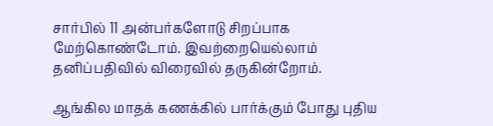சார்பில் 11 அன்பர்களோடு சிறப்பாக மேற்கொண்டோம். இவற்றையெல்லாம் தனிப்பதிவில் விரைவில் தருகின்றோம்.

ஆங்கில மாதக் கணக்கில் பார்க்கும் போது புதிய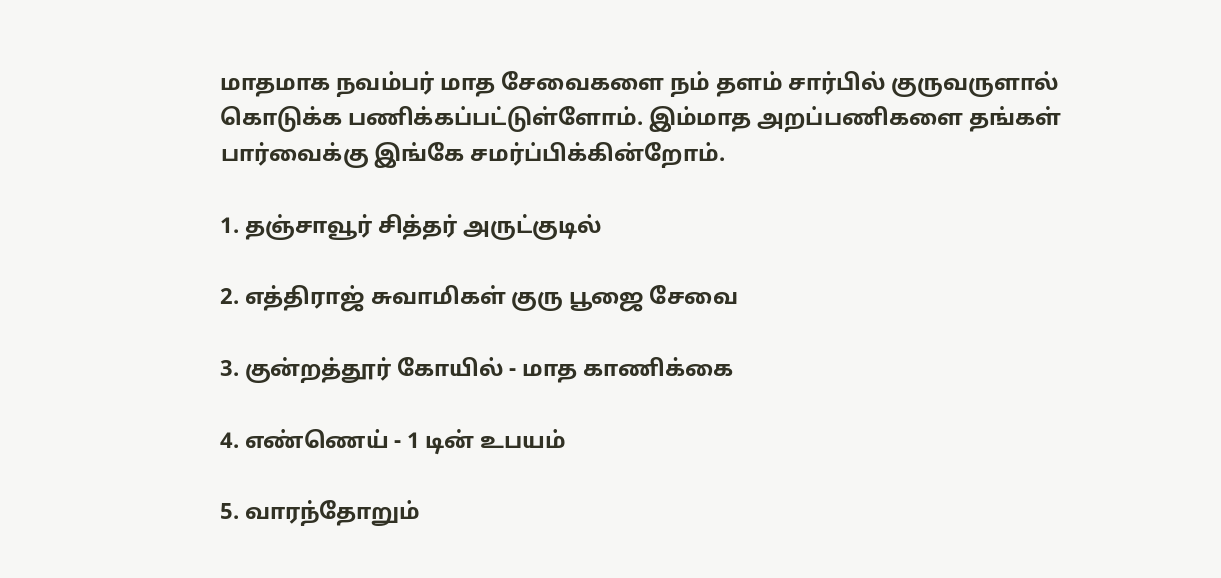மாதமாக நவம்பர் மாத சேவைகளை நம் தளம் சார்பில் குருவருளால் கொடுக்க பணிக்கப்பட்டுள்ளோம். இம்மாத அறப்பணிகளை தங்கள் பார்வைக்கு இங்கே சமர்ப்பிக்கின்றோம்.

1. தஞ்சாவூர் சித்தர் அருட்குடில்

2. எத்திராஜ் சுவாமிகள் குரு பூஜை சேவை

3. குன்றத்தூர் கோயில் - மாத காணிக்கை

4. எண்ணெய் - 1 டின் உபயம்

5. வாரந்தோறும்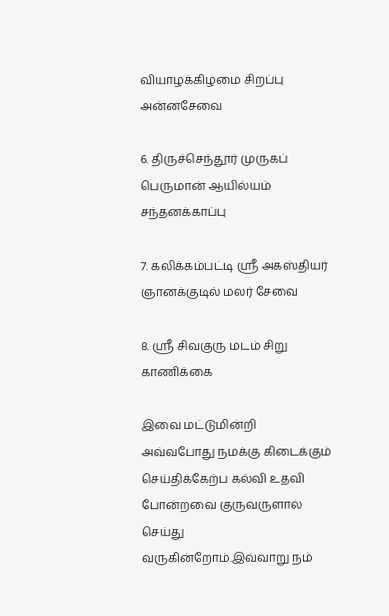வியாழக்கிழமை சிறப்பு அன்னசேவை

6. திருச்செந்தூர் முருகப் பெருமான் ஆயில்யம் சந்தனக்காப்பு

7. கலிக்கம்பட்டி ஸ்ரீ அகஸ்தியர் ஞானக்குடில் மலர் சேவை

8. ஸ்ரீ சிவகுரு மடம் சிறு காணிக்கை

இவை மட்டுமின்றி அவ்வபோது நமக்கு கிடைக்கும் செய்திக்கேற்ப கல்வி உதவி போன்றவை குருவருளால் செய்து வருகின்றோம்.இவ்வாறு நம்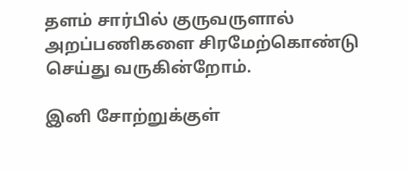தளம் சார்பில் குருவருளால் அறப்பணிகளை சிரமேற்கொண்டு செய்து வருகின்றோம்.

இனி சோற்றுக்குள்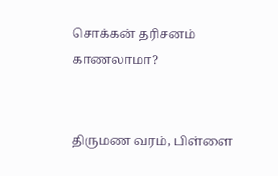சொக்கன் தரிசனம் காணலாமா?


திருமண வரம், பிள்ளை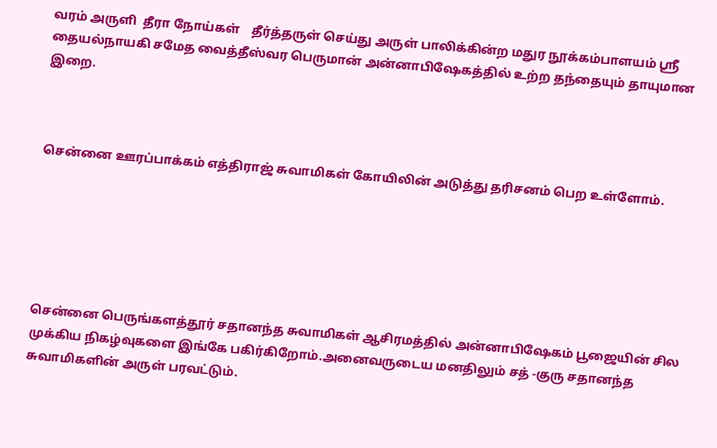வரம் அருளி  தீரா நோய்கள்    தீர்த்தருள் செய்து அருள் பாலிக்கின்ற மதுர நூக்கம்பாளயம் ஸ்ரீ தையல்நாயகி சமேத வைத்தீஸ்வர பெருமான் அன்னாபிஷேகத்தில் உற்ற தந்தையும் தாயுமான இறை.



சென்னை ஊரப்பாக்கம் எத்திராஜ் சுவாமிகள் கோயிலின் அடுத்து தரிசனம் பெற உள்ளோம்.






சென்னை பெருங்களத்தூர் சதானந்த சுவாமிகள் ஆசிரமத்தில் அன்னாபிஷேகம் பூஜையின் சில முக்கிய நிகழ்வுகளை இங்கே பகிர்கிறோம்.அனைவருடைய மனதிலும் சத் -குரு சதானந்த சுவாமிகளின் அருள் பரவட்டும்.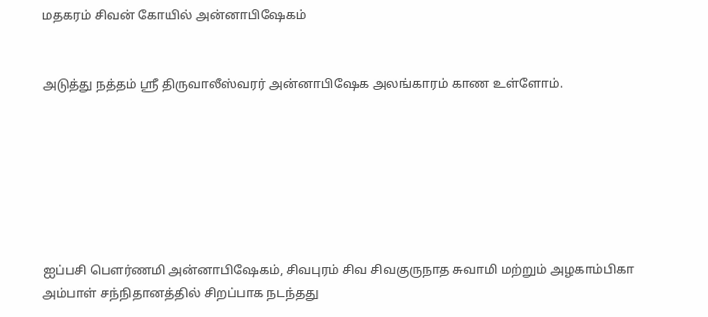மதகரம் சிவன் கோயில் அன்னாபிஷேகம்


அடுத்து நத்தம் ஸ்ரீ திருவாலீஸ்வரர் அன்னாபிஷேக அலங்காரம் காண உள்ளோம்.







ஐப்பசி பௌர்ணமி அன்னாபிஷேகம், சிவபுரம் சிவ சிவகுருநாத சுவாமி மற்றும் அழகாம்பிகா அம்பாள் சந்நிதானத்தில் சிறப்பாக நடந்தது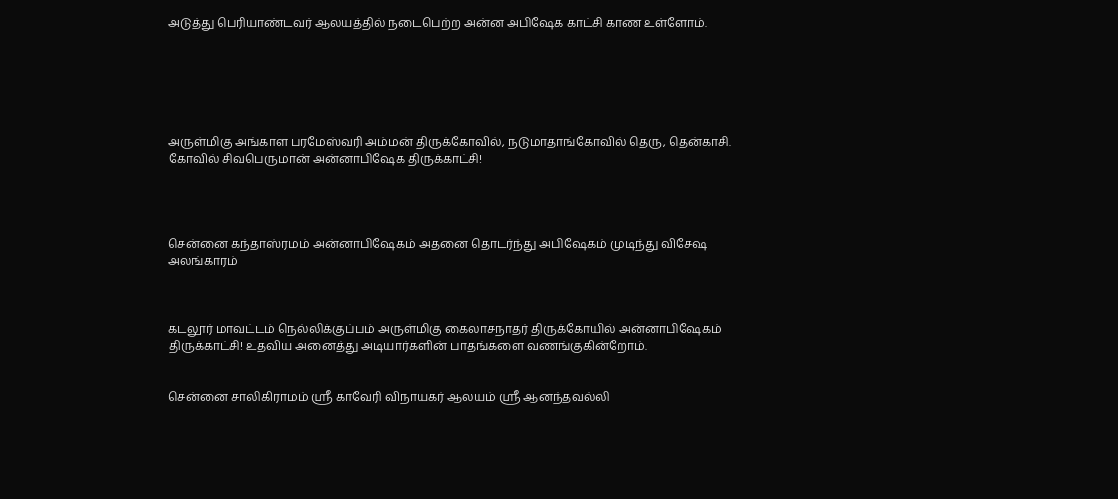அடுத்து பெரியாண்டவர் ஆலயத்தில் நடைபெற்ற அன்ன அபிஷேக காட்சி காண உள்ளோம்.






அருள்மிகு அங்காள பரமேஸ்வரி அம்மன் திருக்கோவில், நடுமாதாங்கோவில் தெரு, தென்காசி.
கோவில் சிவபெருமான் அன்னாபிஷேக திருக்காட்சி!




சென்னை கந்தாஸ்ரமம் அன்னாபிஷேகம் அதனை தொடர்ந்து அபிஷேகம் முடிந்து விசேஷ அலங்காரம்



கடலூர் மாவட்டம் நெல்லிக்குப்பம் அருள்மிகு கைலாசநாதர் திருக்கோயில் அன்னாபிஷேகம் திருக்காட்சி! உதவிய அனைத்து அடியார்களின் பாதங்களை வணங்குகின்றோம்.


சென்னை சாலிகிராமம் ஸ்ரீ காவேரி விநாயகர் ஆலயம் ஸ்ரீ ஆனந்தவல்லி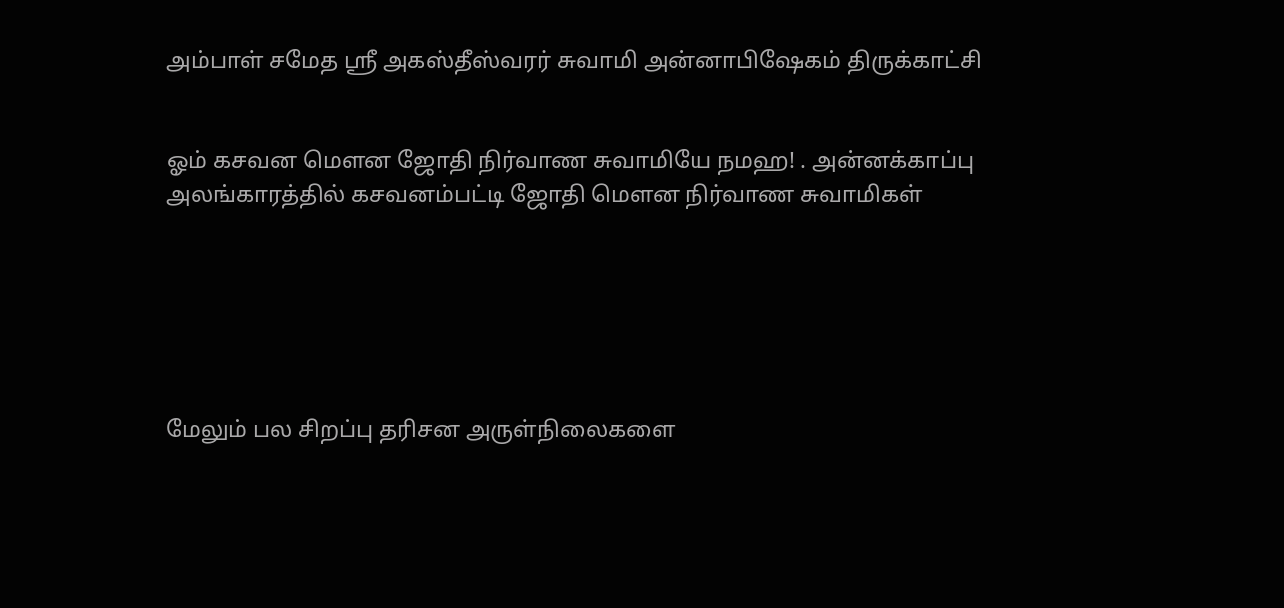அம்பாள் சமேத ஸ்ரீ அகஸ்தீஸ்வரர் சுவாமி அன்னாபிஷேகம் திருக்காட்சி


ஓம் கசவன மௌன ஜோதி நிர்வாண சுவாமியே நமஹ! . அன்னக்காப்பு அலங்காரத்தில் கசவனம்பட்டி ஜோதி மௌன நிர்வாண சுவாமிகள்






மேலும் பல சிறப்பு தரிசன அருள்நிலைகளை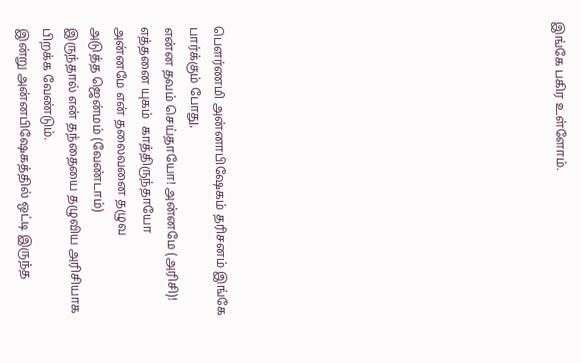இங்கே பகிர உள்ளோம்.













பௌர்ணமி அன்னாபிஷேகம் தரிசனம் இங்கே பார்க்கும் போது,
என்ன தவம் செய்தாயோ! அன்னமே (அரிசி)!
எத்தனை யுகம்  காத்திருந்தாயோ
அன்னமே என் தலைவனை தழுவ
அடுத்த ஜென்மம் (வேண்டாம்)
இருந்தால் என் தந்தையை தழுவிய அரிசியாக பிறக்க வேண்டும்.
இன்று அன்னபிஷேகத்தில் ஒட்டி இருந்த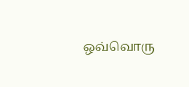ஒவ்வொரு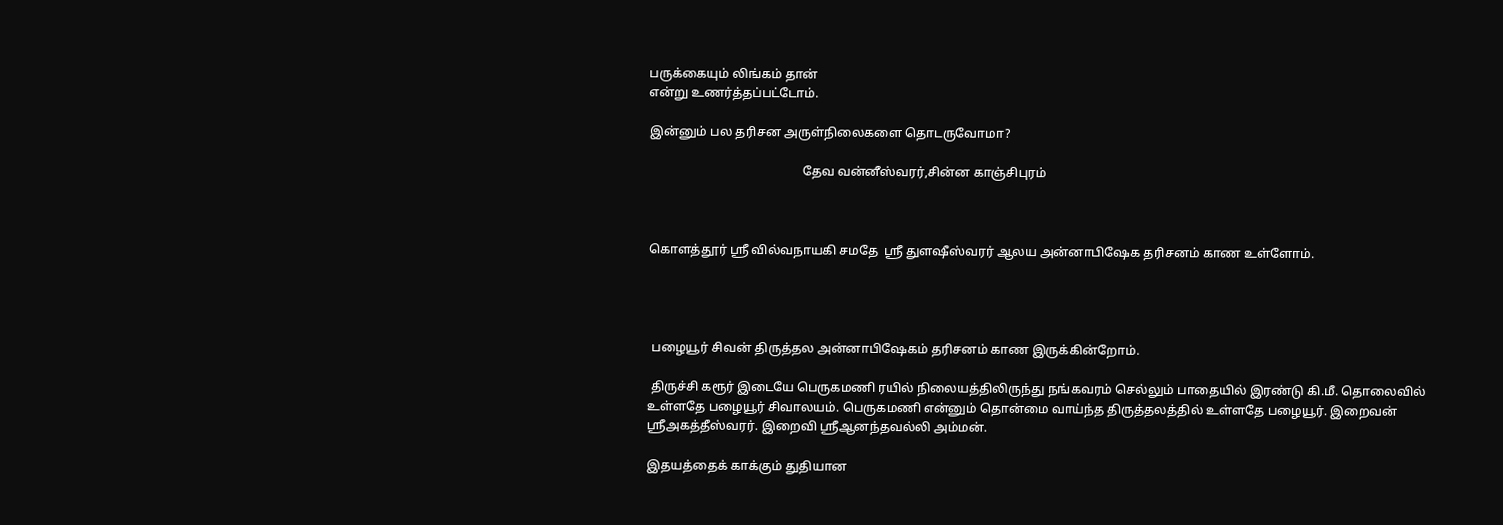பருக்கையும் லிங்கம் தான்
என்று உணர்த்தப்பட்டோம்.

இன்னும் பல தரிசன அருள்நிலைகளை தொடருவோமா?

                                                 தேவ வன்னீஸ்வரர்,சின்ன காஞ்சிபுரம்



கொளத்தூர் ஸ்ரீ வில்வநாயகி சமதே  ஸ்ரீ துளஷீஸ்வரர் ஆலய அன்னாபிஷேக தரிசனம் காண உள்ளோம்.




 பழையூர் சிவன் திருத்தல அன்னாபிஷேகம் தரிசனம் காண இருக்கின்றோம்.

 திருச்சி கரூர் இடையே பெருகமணி ரயில் நிலையத்திலிருந்து நங்கவரம் செல்லும் பாதையில் இரண்டு கி.மீ. தொலைவில் உள்ளதே பழையூர் சிவாலயம். பெருகமணி என்னும் தொன்மை வாய்ந்த திருத்தலத்தில் உள்ளதே பழையூர். இறைவன் ஸ்ரீஅகத்தீஸ்வரர். இறைவி ஸ்ரீஆனந்தவல்லி அம்மன்.

இதயத்தைக் காக்கும் துதியான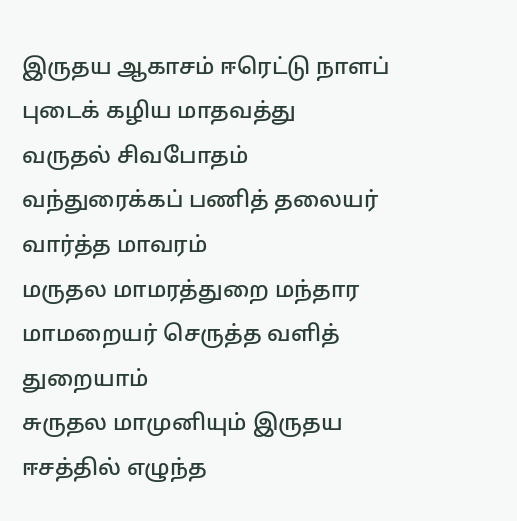இருதய ஆகாசம் ஈரெட்டு நாளப் புடைக் கழிய மாதவத்து
வருதல் சிவபோதம் வந்துரைக்கப் பணித் தலையர் வார்த்த மாவரம்
மருதல மாமரத்துறை மந்தார மாமறையர் செருத்த வளித் துறையாம்
சுருதல மாமுனியும் இருதய ஈசத்தில் எழுந்த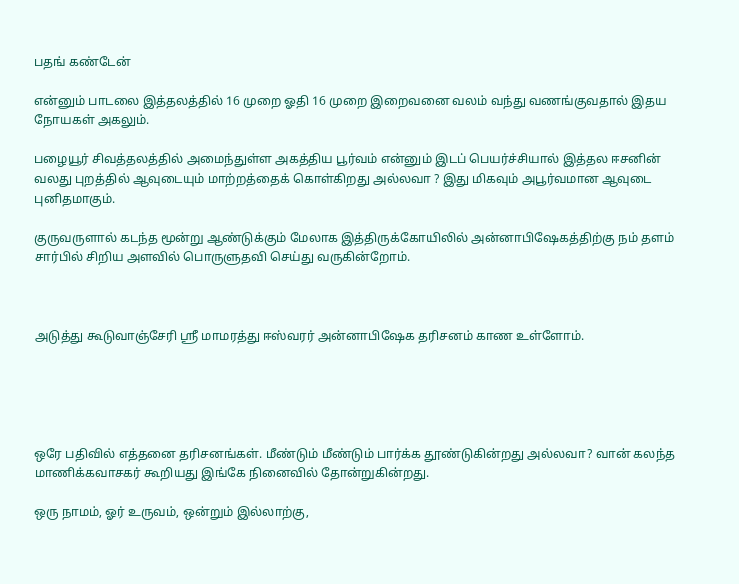பதங் கண்டேன்

என்னும் பாடலை இத்தலத்தில் 16 முறை ஓதி 16 முறை இறைவனை வலம் வந்து வணங்குவதால் இதய நோயகள் அகலும்.

பழையூர் சிவத்தலத்தில் அமைந்துள்ள அகத்திய பூர்வம் என்னும் இடப் பெயர்ச்சியால் இத்தல ஈசனின் வலது புறத்தில் ஆவுடையும் மாற்றத்தைக் கொள்கிறது அல்லவா ? இது மிகவும் அபூர்வமான ஆவுடை புனிதமாகும்.

குருவருளால் கடந்த மூன்று ஆண்டுக்கும் மேலாக இத்திருக்கோயிலில் அன்னாபிஷேகத்திற்கு நம் தளம் சார்பில் சிறிய அளவில் பொருளுதவி செய்து வருகின்றோம்.



அடுத்து கூடுவாஞ்சேரி ஸ்ரீ மாமரத்து ஈஸ்வரர் அன்னாபிஷேக தரிசனம் காண உள்ளோம்.





ஒரே பதிவில் எத்தனை தரிசனங்கள். மீண்டும் மீண்டும் பார்க்க தூண்டுகின்றது அல்லவா? வான் கலந்த மாணிக்கவாசகர் கூறியது இங்கே நினைவில் தோன்றுகின்றது.

ஒரு நாமம், ஓர் உருவம், ஒன்றும் இல்லாற்கு,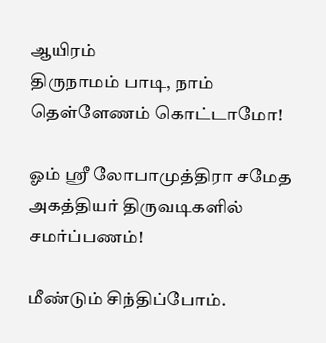ஆயிரம்
திருநாமம் பாடி, நாம் தெள்ளேணம் கொட்டாமோ!

ஓம் ஸ்ரீ லோபாமுத்திரா சமேத அகத்தியர் திருவடிகளில் சமர்ப்பணம்!

மீண்டும் சிந்திப்போம்.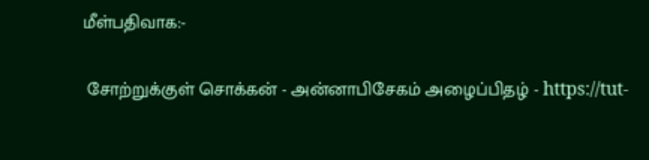மீள்பதிவாக:-

 சோற்றுக்குள் சொக்கன் - அன்னாபிசேகம் அழைப்பிதழ் - https://tut-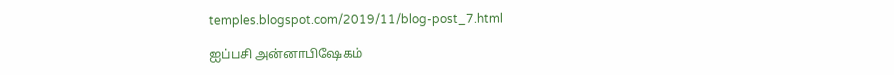temples.blogspot.com/2019/11/blog-post_7.html

ஐப்பசி அன்னாபிஷேகம்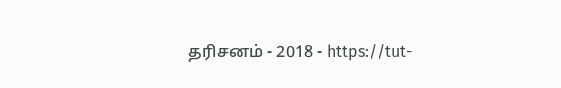தரிசனம் - 2018 - https://tut-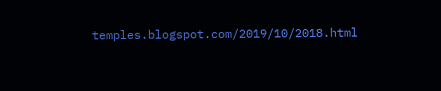temples.blogspot.com/2019/10/2018.html